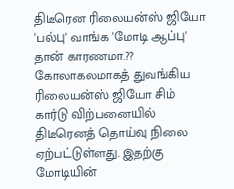திடீரென ரிலையன்ஸ் ஜியோ 'பல்பு' வாங்க 'மோடி ஆப்பு' தான் காரணமா.??
கோலாகலமாகத் துவங்கிய ரிலையன்ஸ் ஜியோ சிம் கார்டு விற்பனையில் திடீரெனத் தொய்வு நிலை ஏற்பட்டுள்ளது. இதற்கு மோடியின்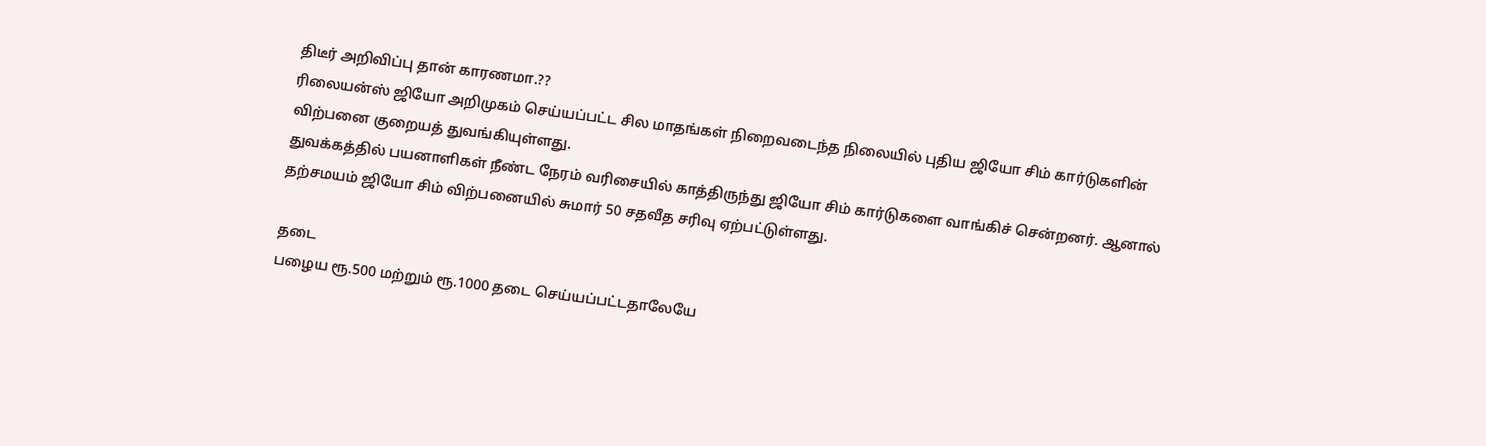திடீர் அறிவிப்பு தான் காரணமா.??
ரிலையன்ஸ் ஜியோ அறிமுகம் செய்யப்பட்ட சில மாதங்கள் நிறைவடைந்த நிலையில் புதிய ஜியோ சிம் கார்டுகளின் விற்பனை குறையத் துவங்கியுள்ளது.
துவக்கத்தில் பயனாளிகள் நீண்ட நேரம் வரிசையில் காத்திருந்து ஜியோ சிம் கார்டுகளை வாங்கிச் சென்றனர். ஆனால் தற்சமயம் ஜியோ சிம் விற்பனையில் சுமார் 50 சதவீத சரிவு ஏற்பட்டுள்ளது.

தடை
பழைய ரூ.500 மற்றும் ரூ.1000 தடை செய்யப்பட்டதாலேயே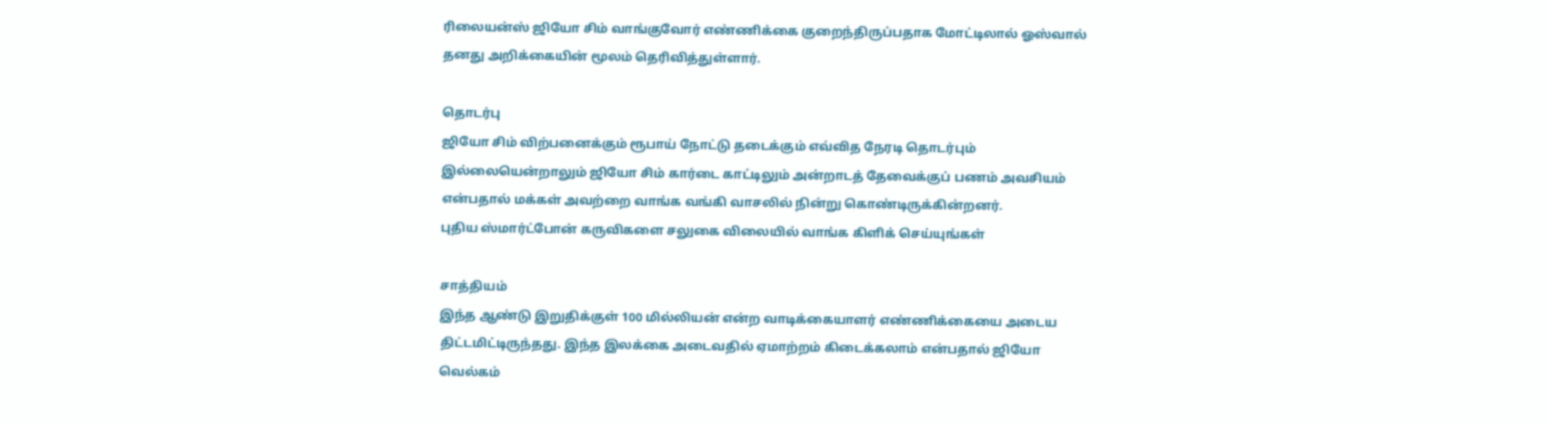ரிலையன்ஸ் ஜியோ சிம் வாங்குவோர் எண்ணிக்கை குறைந்திருப்பதாக மோட்டிலால் ஓஸ்வால் தனது அறிக்கையின் மூலம் தெரிவித்துள்ளார்.

தொடர்பு
ஜியோ சிம் விற்பனைக்கும் ரூபாய் நோட்டு தடைக்கும் எவ்வித நேரடி தொடர்பும் இல்லையென்றாலும் ஜியோ சிம் கார்டை காட்டிலும் அன்றாடத் தேவைக்குப் பணம் அவசியம் என்பதால் மக்கள் அவற்றை வாங்க வங்கி வாசலில் நின்று கொண்டிருக்கின்றனர்.
புதிய ஸ்மார்ட்போன் கருவிகளை சலுகை விலையில் வாங்க கிளிக் செய்யுங்கள்

சாத்தியம்
இந்த ஆண்டு இறுதிக்குள் 100 மில்லியன் என்ற வாடிக்கையாளர் எண்ணிக்கையை அடைய திட்டமிட்டிருந்தது. இந்த இலக்கை அடைவதில் ஏமாற்றம் கிடைக்கலாம் என்பதால் ஜியோ வெல்கம்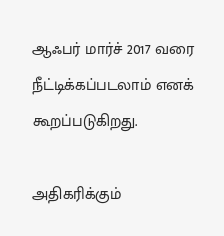ஆஃபர் மார்ச் 2017 வரை நீட்டிக்கப்படலாம் எனக் கூறப்படுகிறது.

அதிகரிக்கும்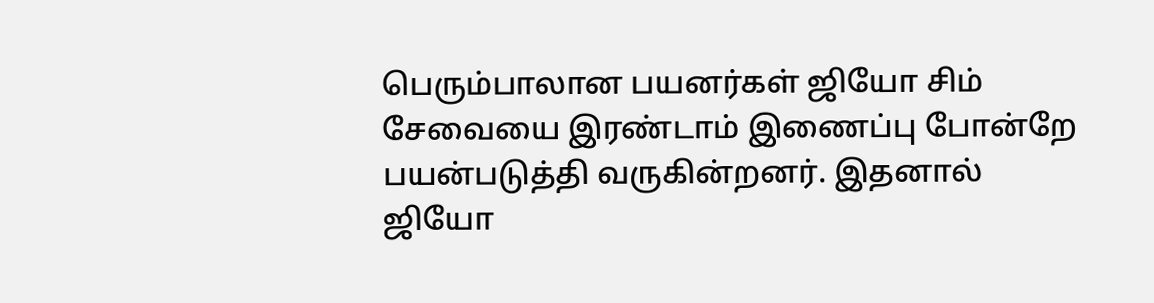பெரும்பாலான பயனர்கள் ஜியோ சிம் சேவையை இரண்டாம் இணைப்பு போன்றே பயன்படுத்தி வருகின்றனர். இதனால் ஜியோ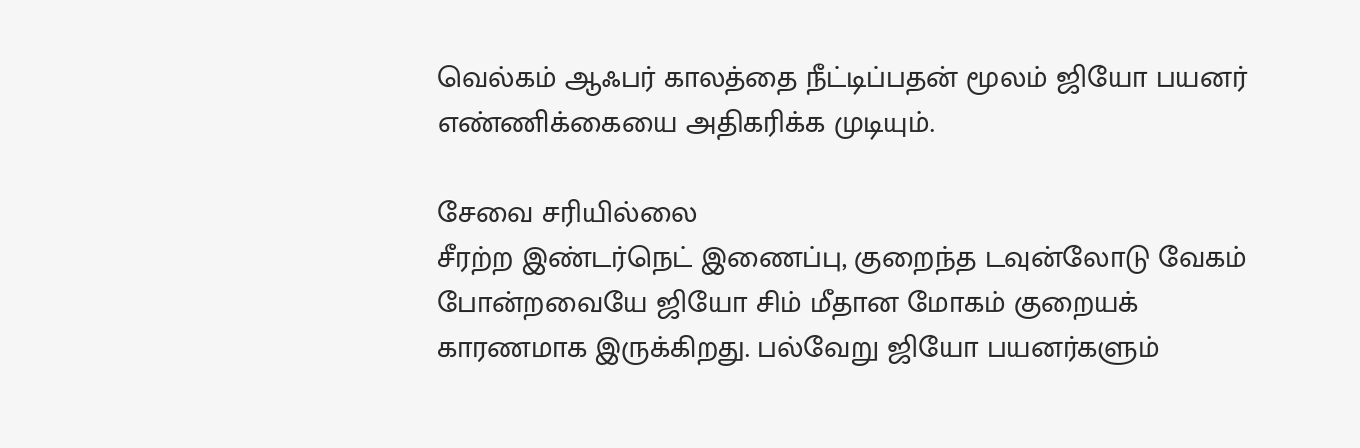வெல்கம் ஆஃபர் காலத்தை நீட்டிப்பதன் மூலம் ஜியோ பயனர் எண்ணிக்கையை அதிகரிக்க முடியும்.

சேவை சரியில்லை
சீரற்ற இண்டர்நெட் இணைப்பு, குறைந்த டவுன்லோடு வேகம் போன்றவையே ஜியோ சிம் மீதான மோகம் குறையக் காரணமாக இருக்கிறது. பல்வேறு ஜியோ பயனர்களும்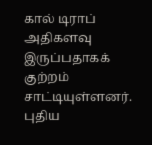கால் டிராப் அதிகளவு இருப்பதாகக் குற்றம் சாட்டியுள்ளனர்.
புதிய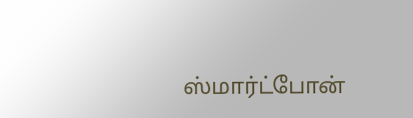ஸ்மார்ட்போன்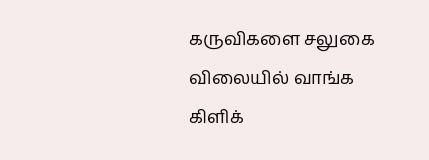கருவிகளை சலுகை விலையில் வாங்க கிளிக்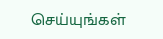செய்யுங்கள்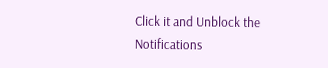Click it and Unblock the Notifications